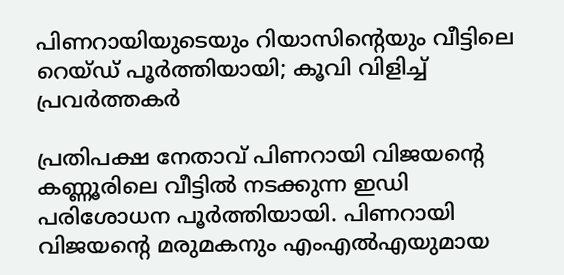പിണറായിയുടെയും റിയാസിൻ്റെയും വീട്ടിലെ റെയ്ഡ് പൂര്‍ത്തിയായി; കൂവി വിളിച്ച് പ്രവർത്തകർ

പ്രതിപക്ഷ നേതാവ് പിണറായി വിജയൻ്റെ കണ്ണൂരിലെ വീട്ടിൽ നടക്കുന്ന ഇഡി പരിശോധന പൂർത്തിയായി. പിണറായി വിജയൻ്റെ മരുമകനും എംഎൽഎയുമായ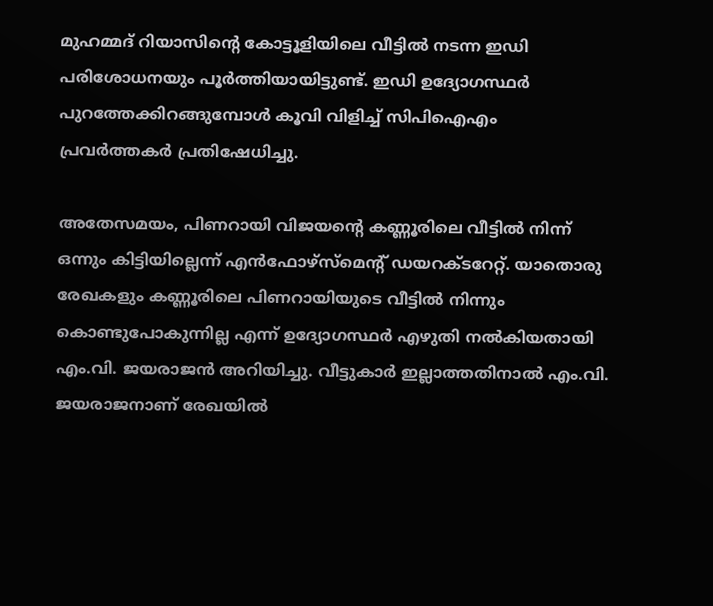മുഹമ്മദ് റിയാസിൻ്റെ കോട്ടൂളിയിലെ വീട്ടിൽ നടന്ന ഇഡി പരിശോധനയും പൂർത്തിയായിട്ടുണ്ട്. ഇഡി ഉദ്യോഗസ്ഥർ പുറത്തേക്കിറങ്ങുമ്പോൾ കൂവി വിളിച്ച് സിപിഐഎം പ്രവർത്തകർ പ്രതിഷേധിച്ചു.

അതേസമയം, പിണറായി വിജയൻ്റെ കണ്ണൂരിലെ വീട്ടിൽ നിന്ന് ഒന്നും കിട്ടിയില്ലെന്ന് എൻഫോഴ്സ്മെൻ്റ് ഡയറക്ടറേറ്റ്. യാതൊരു രേഖകളും കണ്ണൂരിലെ പിണറായിയുടെ വീട്ടിൽ നിന്നും കൊണ്ടുപോകുന്നില്ല എന്ന് ഉദ്യോഗസ്ഥർ എഴുതി നൽകിയതായി എം.വി. ജയരാജൻ അറിയിച്ചു. വീട്ടുകാർ ഇല്ലാത്തതിനാൽ എം.വി. ജയരാജനാണ് രേഖയിൽ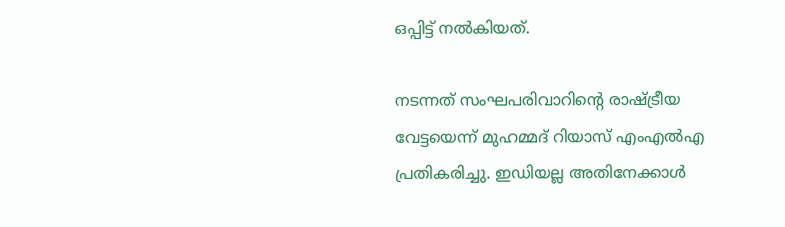ഒപ്പിട്ട് നൽകിയത്.

നടന്നത് സംഘപരിവാറിന്റെ രാഷ്ട്രീയ വേട്ടയെന്ന് മുഹമ്മദ് റിയാസ് എംഎൽഎ പ്രതികരിച്ചു. ഇഡിയല്ല അതിനേക്കാൾ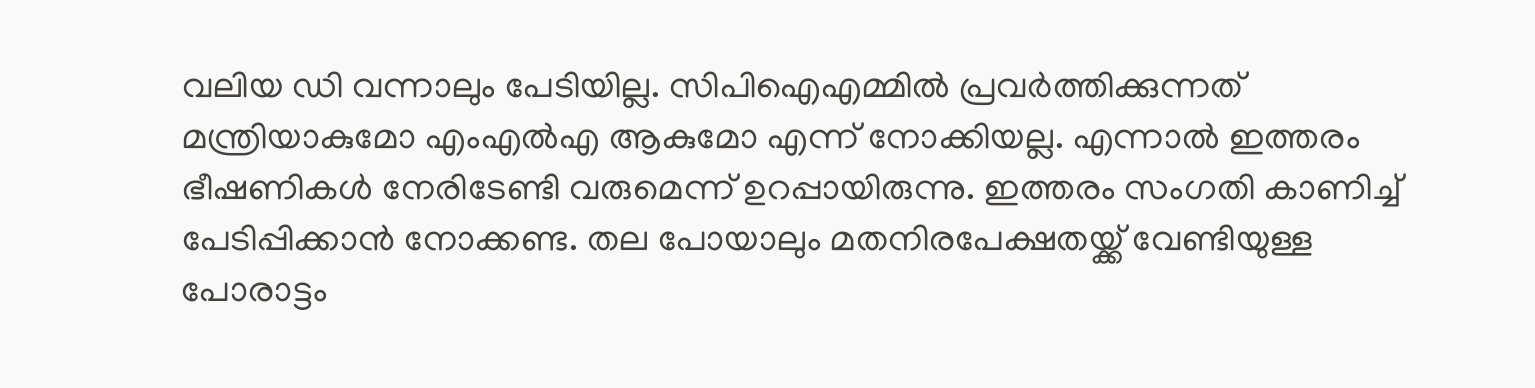വലിയ ഡി വന്നാലും പേടിയില്ല. സിപിഐഎമ്മിൽ പ്രവർത്തിക്കുന്നത് മന്ത്രിയാകുമോ എംഎൽഎ ആകുമോ എന്ന് നോക്കിയല്ല. എന്നാൽ ഇത്തരം ഭീഷണികൾ നേരിടേണ്ടി വരുമെന്ന് ഉറപ്പായിരുന്നു. ഇത്തരം സംഗതി കാണിച്ച് പേടിപ്പിക്കാൻ നോക്കണ്ട. തല പോയാലും മതനിരപേക്ഷതയ്ക്ക് വേണ്ടിയുള്ള പോരാട്ടം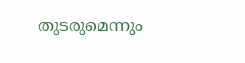തുടരുമെന്നും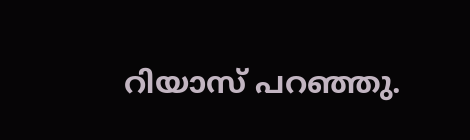റിയാസ് പറഞ്ഞു.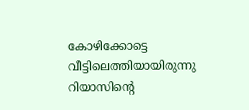കോഴിക്കോട്ടെ വീട്ടിലെത്തിയായിരുന്നു റിയാസിൻ്റെ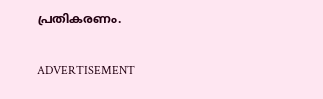പ്രതികരണം.

ADVERTISEMENT